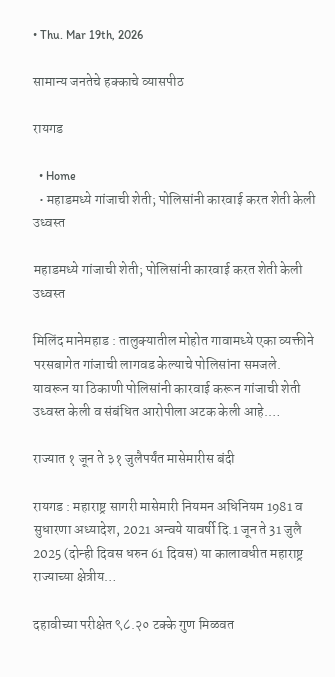• Thu. Mar 19th, 2026

सामान्य जनतेचे हक्काचे व्यासपीठ

रायगड

  • Home
  • महाडमध्ये गांजाची शेती; पोलिसांनी कारवाई करत शेती केली उध्वस्त

महाडमध्ये गांजाची शेती; पोलिसांनी कारवाई करत शेती केली उध्वस्त

मिलिंद मानेमहाड : तालुक्यातील मोहोत गावामध्ये एका व्यक्तीने परसबागेत गांजाची लागवड केल्याचे पोलिसांना समजले. यावरून या ठिकाणी पोलिसांनी कारवाई करून गांजाची शेती उध्वस्त केली व संबंधित आरोपीला अटक केली आहे.…

राज्यात १ जून ते ३१ जुलैपर्यंत मासेमारीस बंदी

रायगड : महाराष्ट्र सागरी मासेमारी नियमन अधिनियम 1981 व सुधारणा अध्यादेश, 2021 अन्वये यावर्षी दि.1 जून ते 31 जुलै 2025 (दोन्ही दिवस धरुन 61 दिवस) या कालावधीत महाराष्ट्र राज्याच्या क्षेत्रीय…

दहावीच्या परीक्षेत ९८.२० टक्के गुण मिळवत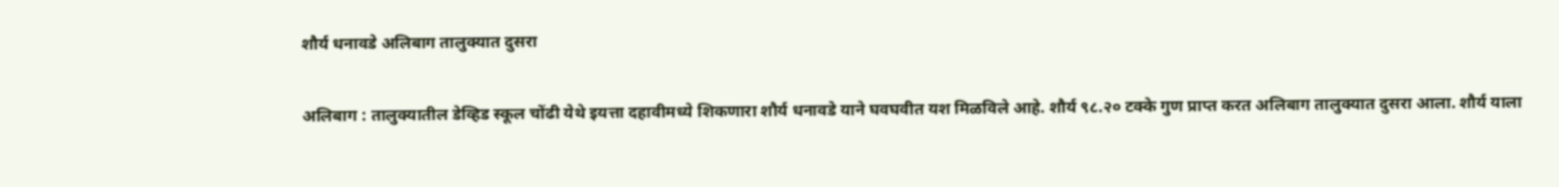शौर्य धनावडे अलिबाग तालुक्यात दुसरा

अलिबाग : तालुक्यातील डेव्हिड स्कूल चोंढी येथे इयत्ता दहावीमध्ये शिकणारा शौर्य धनावडे याने घवघवीत यश मिळविले आहे. शौर्य ९८.२० टक्के गुण प्राप्त करत अलिबाग तालुक्यात दुसरा आला. शौर्य याला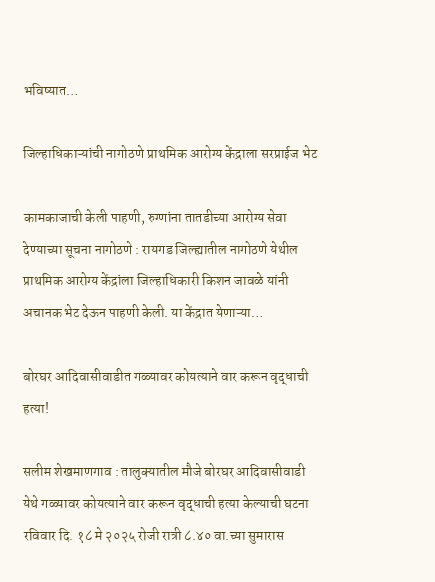भविष्यात…

जिल्हाधिकाऱ्यांची नागोठणे प्राथमिक आरोग्य केंद्राला सरप्राईज भेट

कामकाजाची केली पाहणी, रुग्णांना तातडीच्या आरोग्य सेवा देण्याच्या सूचना नागोठणे : रायगड जिल्ह्यातील नागोठणे येथील प्राथमिक आरोग्य केंद्रांला जिल्हाधिकारी किशन जावळे यांनी अचानक भेट देऊन पाहणी केली. या केंद्रात येणाऱ्या…

बोरघर आदिवासीवाडीत गळ्यावर कोयत्याने वार करून वृद्धाची हत्या!

सलीम शेखमाणगाव : तालुक्यातील मौजे बोरघर आदिवासीवाडी येथे गळ्यावर कोयत्याने वार करून वृद्धाची हत्या केल्याची घटना रविवार दि. १८ मे २०२५ रोजी रात्री ८.४० वा.च्या सुमारास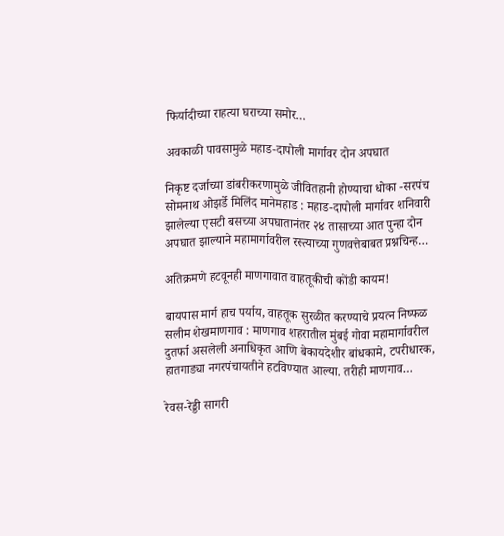फिर्यादीच्या राहत्या घराच्या समोर…

अवकाळी पावसामुळे महाड-दापोली मार्गावर दोन अपघात

निकृष्ट दर्जाच्या डांबरीकरणामुळे जीवितहानी होण्याचा धोका -सरपंच सोमनाथ ओझर्डे मिलिंद मानेमहाड : महाड-दापोली मार्गावर शनिवारी झालेल्या एसटी बसच्या अपघातानंतर २४ तासाच्या आत पुन्हा दोन अपघात झाल्याने महामार्गावरील रस्त्याच्या गुणवत्तेबाबत प्रश्नचिन्ह…

अतिक्रमणे हटवूनही माणगावात वाहतूकीची कोंडी कायम!

बायपास मार्ग हाच पर्याय, वाहतूक सुरळीत करण्याचे प्रयत्न निष्फळ सलीम शेखमाणगाव : माणगाव शहरातील मुंबई गोवा महामार्गावरील दुतर्फा असलेली अनाधिकृत आणि बेकायदेशीर बांधकामे, टपरीधारक, हातगाड्या नगरपंचायतीने हटविण्यात आल्या. तरीही माणगाव…

रेवस-रेड्डी सागरी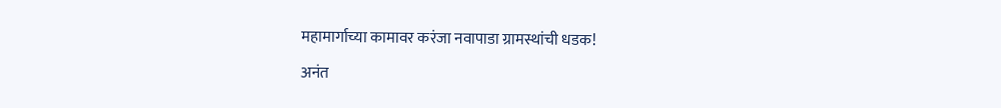महामार्गाच्या कामावर करंजा नवापाडा ग्रामस्थांची धडक!

अनंत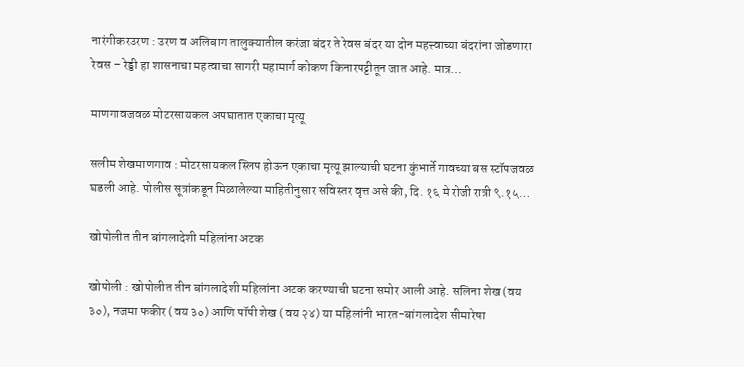नारंगीकरउरण : उरण व अलिबाग तालुक्यातील करंजा बंदर ते रेवस बंदर या दोन महत्त्वाच्या बंदरांना जोडणारा रेवस – रेड्डी हा शासनाचा महत्वाचा सागरी महामार्ग कोकण किनारपट्टीतून जात आहे. मात्र…

माणगावजवळ मोटरसायकल अपघातात एकाचा मृत्यू

सलीम शेखमाणगाव : मोटरसायकल स्लिप होऊन एकाचा मृत्यू झाल्याची घटना कुंभार्ते गावच्या बस स्टॉपजवळ घडली आहे. पोलीस सूत्रांकडून मिळालेल्या माहितीनुसार सविस्तर वृत्त असे की, दि. १६ मे रोजी रात्री ९.१५…

खोपोलीत तीन बांगलादेशी महिलांना अटक

खोपोली : खोपोलीत तीन बांगलादेशी महिलांना अटक करण्याची घटना समोर आली आहे. सलिना शेख (वय ३०), नजमा फकीर (वय ३०) आणि पॉपी शेख (वय २४) या महिलांनी भारत-बांगलादेश सीमारेषा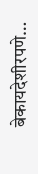बेकायदेशीरपणे…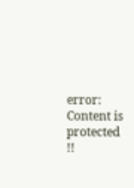error: Content is protected !!